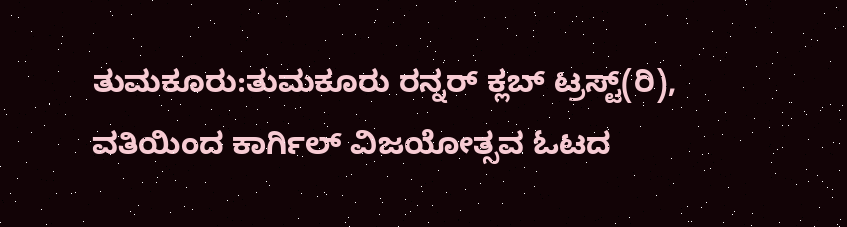ತುಮಕೂರು:ತುಮಕೂರು ರನ್ನರ್ ಕ್ಲಬ್ ಟ್ರಸ್ಟ್(ರಿ), ವತಿಯಿಂದ ಕಾರ್ಗಿಲ್ ವಿಜಯೋತ್ಸವ ಓಟದ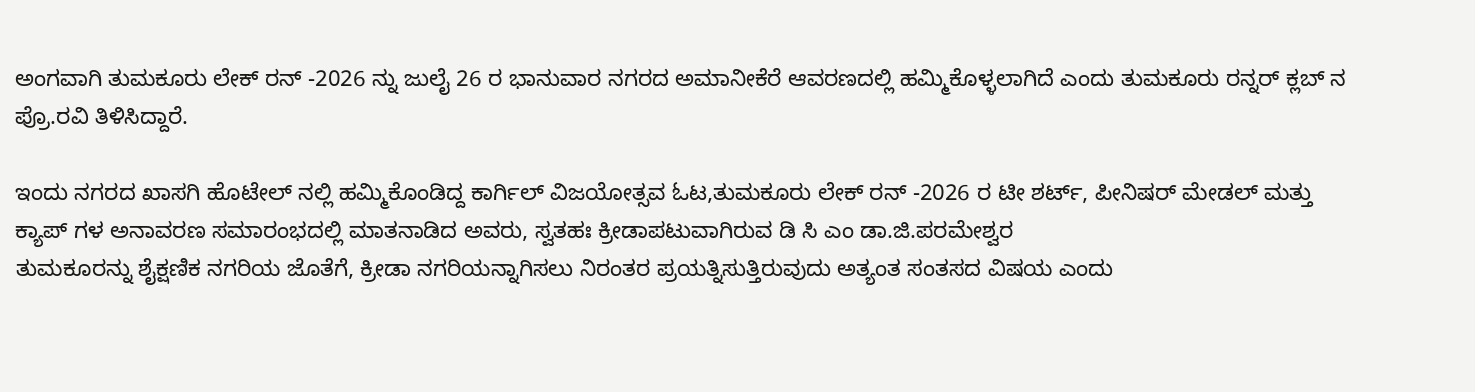ಅಂಗವಾಗಿ ತುಮಕೂರು ಲೇಕ್ ರನ್ -2026 ನ್ನು ಜುಲೈ 26 ರ ಭಾನುವಾರ ನಗರದ ಅಮಾನೀಕೆರೆ ಆವರಣದಲ್ಲಿ ಹಮ್ಮಿಕೊಳ್ಳಲಾಗಿದೆ ಎಂದು ತುಮಕೂರು ರನ್ನರ್ ಕ್ಲಬ್ ನ ಪ್ರೊ.ರವಿ ತಿಳಿಸಿದ್ದಾರೆ.

ಇಂದು ನಗರದ ಖಾಸಗಿ ಹೊಟೇಲ್ ನಲ್ಲಿ ಹಮ್ಮಿಕೊಂಡಿದ್ದ ಕಾರ್ಗಿಲ್ ವಿಜಯೋತ್ಸವ ಓಟ,ತುಮಕೂರು ಲೇಕ್ ರನ್ -2026 ರ ಟೀ ಶರ್ಟ್, ಪೀನಿಷರ್ ಮೇಡಲ್ ಮತ್ತು ಕ್ಯಾಪ್ ಗಳ ಅನಾವರಣ ಸಮಾರಂಭದಲ್ಲಿ ಮಾತನಾಡಿದ ಅವರು, ಸ್ವತಹಃ ಕ್ರೀಡಾಪಟುವಾಗಿರುವ ಡಿ ಸಿ ಎಂ ಡಾ.ಜಿ.ಪರಮೇಶ್ವರ
ತುಮಕೂರನ್ನು ಶೈಕ್ಷಣಿಕ ನಗರಿಯ ಜೊತೆಗೆ, ಕ್ರೀಡಾ ನಗರಿಯನ್ನಾಗಿಸಲು ನಿರಂತರ ಪ್ರಯತ್ನಿಸುತ್ತಿರುವುದು ಅತ್ಯಂತ ಸಂತಸದ ವಿಷಯ ಎಂದು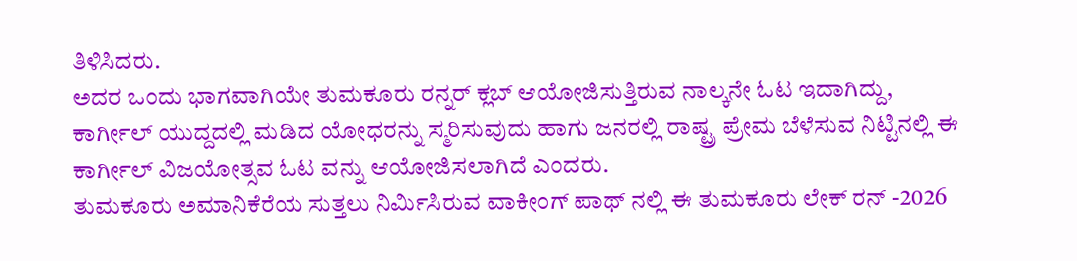ತಿಳಿಸಿದರು.
ಅದರ ಒಂದು ಭಾಗವಾಗಿಯೇ ತುಮಕೂರು ರನ್ನರ್ ಕ್ಲಬ್ ಆಯೋಜಿಸುತ್ತಿರುವ ನಾಲ್ಕನೇ ಓಟ ಇದಾಗಿದ್ದು, ಕಾರ್ಗೀಲ್ ಯುದ್ದದಲ್ಲಿ ಮಡಿದ ಯೋಧರನ್ನು ಸ್ಮರಿಸುವುದು ಹಾಗು ಜನರಲ್ಲಿ ರಾಷ್ಟ್ರ ಪ್ರೇಮ ಬೆಳೆಸುವ ನಿಟ್ಟಿನಲ್ಲಿ ಈ ಕಾರ್ಗೀಲ್ ವಿಜಯೋತ್ಸವ ಓಟ ವನ್ನು ಆಯೋಜಿಸಲಾಗಿದೆ ಎಂದರು.
ತುಮಕೂರು ಅಮಾನಿಕೆರೆಯ ಸುತ್ತಲು ನಿರ್ಮಿಸಿರುವ ವಾಕೀಂಗ್ ಪಾಥ್ ನಲ್ಲಿ ಈ ತುಮಕೂರು ಲೇಕ್ ರನ್ -2026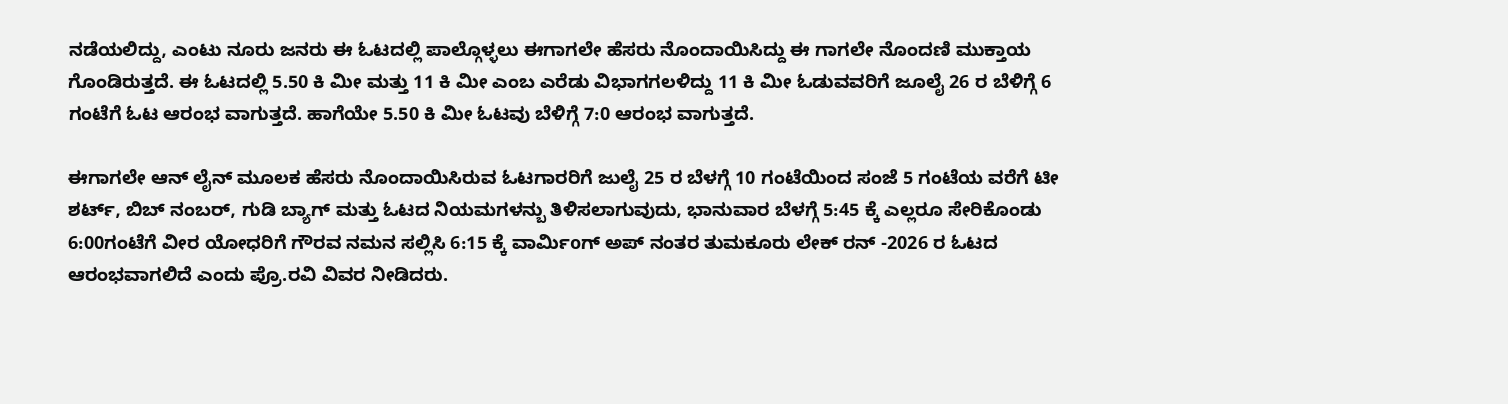ನಡೆಯಲಿದ್ದು, ಎಂಟು ನೂರು ಜನರು ಈ ಓಟದಲ್ಲಿ ಪಾಲ್ಗೊಳ್ಳಲು ಈಗಾಗಲೇ ಹೆಸರು ನೊಂದಾಯಿಸಿದ್ದು ಈ ಗಾಗಲೇ ನೊಂದಣಿ ಮುಕ್ತಾಯ ಗೊಂಡಿರುತ್ತದೆ. ಈ ಓಟದಲ್ಲಿ 5.50 ಕಿ ಮೀ ಮತ್ತು 11 ಕಿ ಮೀ ಎಂಬ ಎರೆಡು ವಿಭಾಗಗಲಳಿದ್ದು 11 ಕಿ ಮೀ ಓಡುವವರಿಗೆ ಜೂಲೈ 26 ರ ಬೆಳಿಗ್ಗೆ 6 ಗಂಟೆಗೆ ಓಟ ಆರಂಭ ವಾಗುತ್ತದೆ. ಹಾಗೆಯೇ 5.50 ಕಿ ಮೀ ಓಟವು ಬೆಳಿಗ್ಗೆ 7:0 ಆರಂಭ ವಾಗುತ್ತದೆ.

ಈಗಾಗಲೇ ಆನ್ ಲೈನ್ ಮೂಲಕ ಹೆಸರು ನೊಂದಾಯಿಸಿರುವ ಓಟಗಾರರಿಗೆ ಜುಲೈ 25 ರ ಬೆಳಗ್ಗೆ 10 ಗಂಟೆಯಿಂದ ಸಂಜೆ 5 ಗಂಟೆಯ ವರೆಗೆ ಟೀ ಶರ್ಟ್, ಬಿಬ್ ನಂಬರ್, ಗುಡಿ ಬ್ಯಾಗ್ ಮತ್ತು ಓಟದ ನಿಯಮಗಳನ್ಬು ತಿಳಿಸಲಾಗುವುದು, ಭಾನುವಾರ ಬೆಳಗ್ಗೆ 5:45 ಕ್ಕೆ ಎಲ್ಲರೂ ಸೇರಿಕೊಂಡು 6:00ಗಂಟೆಗೆ ವೀರ ಯೋಧರಿಗೆ ಗೌರವ ನಮನ ಸಲ್ಲಿಸಿ 6:15 ಕ್ಕೆ ವಾರ್ಮಿoಗ್ ಅಪ್ ನಂತರ ತುಮಕೂರು ಲೇಕ್ ರನ್ -2026 ರ ಓಟದ ಆರಂಭವಾಗಲಿದೆ ಎಂದು ಪ್ರೊ.ರವಿ ವಿವರ ನೀಡಿದರು.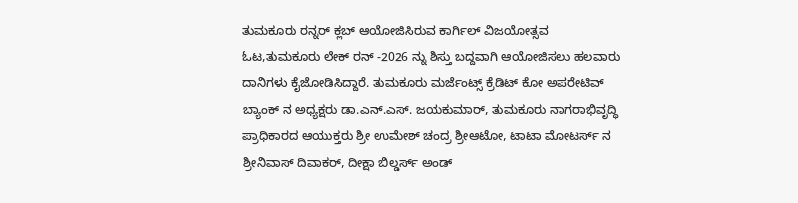ತುಮಕೂರು ರನ್ನರ್ ಕ್ಲಬ್ ಆಯೋಜಿಸಿರುವ ಕಾರ್ಗಿಲ್ ವಿಜಯೋತ್ಸವ ಓಟ,ತುಮಕೂರು ಲೇಕ್ ರನ್ -2026 ನ್ನು ಶಿಸ್ತು ಬದ್ದವಾಗಿ ಆಯೋಜಿಸಲು ಹಲವಾರು ದಾನಿಗಳು ಕೈಜೋಡಿಸಿದ್ದಾರೆ. ತುಮಕೂರು ಮರ್ಜೆಂಟ್ಸ್ ಕ್ರೆಡಿಟ್ ಕೋ ಅಪರೇಟಿವ್ ಬ್ಯಾಂಕ್ ನ ಅಧ್ಯಕ್ಷರು ಡಾ.ಎನ್.ಎಸ್. ಜಯಕುಮಾರ್, ತುಮಕೂರು ನಾಗರಾಭಿವೃದ್ಧಿ ಪ್ರಾಧಿಕಾರದ ಆಯುಕ್ತರು ಶ್ರೀ ಉಮೇಶ್ ಚಂದ್ರ ಶ್ರೀಆಟೋ, ಟಾಟಾ ಮೋಟರ್ಸ್ ನ ಶ್ರೀನಿವಾಸ್ ದಿವಾಕರ್, ದೀಕ್ಷಾ ಬಿಲ್ಡರ್ಸ್ ಅಂಡ್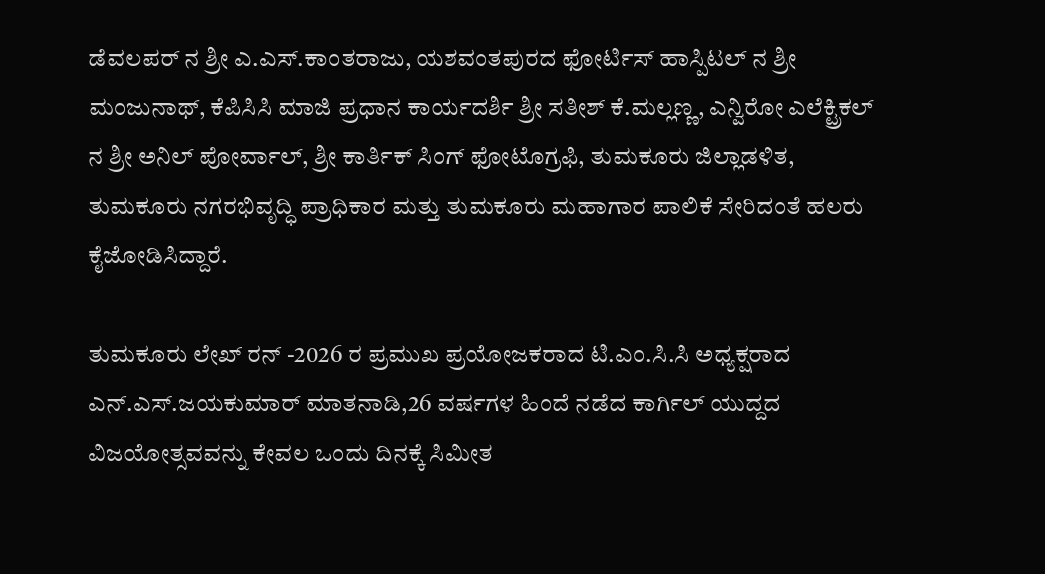ಡೆವಲಪರ್ ನ ಶ್ರೀ ಎ.ಎಸ್.ಕಾಂತರಾಜು, ಯಶವಂತಪುರದ ಫೋರ್ಟಿಸ್ ಹಾಸ್ಪಿಟಲ್ ನ ಶ್ರೀ ಮಂಜುನಾಥ್, ಕೆಪಿಸಿಸಿ ಮಾಜಿ ಪ್ರಧಾನ ಕಾರ್ಯದರ್ಶಿ ಶ್ರೀ ಸತೀಶ್ ಕೆ.ಮಲ್ಲಣ್ಣ, ಎನ್ವಿರೋ ಎಲೆಕ್ಟ್ರಿಕಲ್ ನ ಶ್ರೀ ಅನಿಲ್ ಪೋರ್ವಾಲ್, ಶ್ರೀ ಕಾರ್ತಿಕ್ ಸಿಂಗ್ ಫೋಟೊಗ್ರಫಿ, ತುಮಕೂರು ಜಿಲ್ಲಾಡಳಿತ, ತುಮಕೂರು ನಗರಭಿವೃದ್ಧಿ ಪ್ರಾಧಿಕಾರ ಮತ್ತು ತುಮಕೂರು ಮಹಾಗಾರ ಪಾಲಿಕೆ ಸೇರಿದಂತೆ ಹಲರು ಕೈಜೋಡಿಸಿದ್ದಾರೆ.

ತುಮಕೂರು ಲೇಖ್ ರನ್ -2026 ರ ಪ್ರಮುಖ ಪ್ರಯೋಜಕರಾದ ಟಿ.ಎಂ.ಸಿ.ಸಿ ಅಧ್ಯಕ್ಷರಾದ ಎನ್.ಎಸ್.ಜಯಕುಮಾರ್ ಮಾತನಾಡಿ,26 ವರ್ಷಗಳ ಹಿಂದೆ ನಡೆದ ಕಾರ್ಗಿಲ್ ಯುದ್ದದ ವಿಜಯೋತ್ಸವವನ್ನು ಕೇವಲ ಒಂದು ದಿನಕ್ಕೆ ಸಿಮೀತ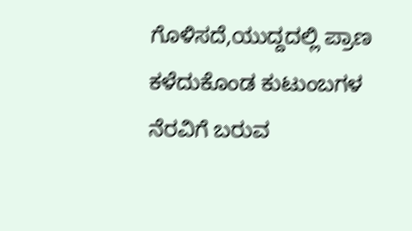ಗೊಳಿಸದೆ,ಯುದ್ದದಲ್ಲಿ ಪ್ರಾಣ ಕಳೆದುಕೊಂಡ ಕುಟುಂಬಗಳ ನೆರವಿಗೆ ಬರುವ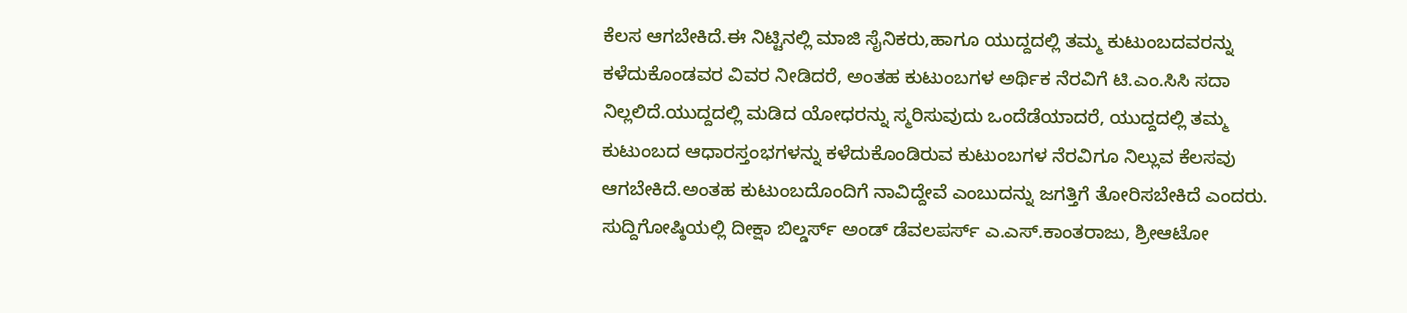ಕೆಲಸ ಆಗಬೇಕಿದೆ.ಈ ನಿಟ್ಟಿನಲ್ಲಿ ಮಾಜಿ ಸೈನಿಕರು,ಹಾಗೂ ಯುದ್ದದಲ್ಲಿ ತಮ್ಮ ಕುಟುಂಬದವರನ್ನು ಕಳೆದುಕೊಂಡವರ ವಿವರ ನೀಡಿದರೆ, ಅಂತಹ ಕುಟುಂಬಗಳ ಅರ್ಥಿಕ ನೆರವಿಗೆ ಟಿ.ಎಂ.ಸಿಸಿ ಸದಾ ನಿಲ್ಲಲಿದೆ.ಯುದ್ದದಲ್ಲಿ ಮಡಿದ ಯೋಧರನ್ನು ಸ್ಮರಿಸುವುದು ಒಂದೆಡೆಯಾದರೆ, ಯುದ್ದದಲ್ಲಿ ತಮ್ಮ ಕುಟುಂಬದ ಆಧಾರಸ್ತಂಭಗಳನ್ನು ಕಳೆದುಕೊಂಡಿರುವ ಕುಟುಂಬಗಳ ನೆರವಿಗೂ ನಿಲ್ಲುವ ಕೆಲಸವು ಆಗಬೇಕಿದೆ.ಅಂತಹ ಕುಟುಂಬದೊಂದಿಗೆ ನಾವಿದ್ದೇವೆ ಎಂಬುದನ್ನು ಜಗತ್ತಿಗೆ ತೋರಿಸಬೇಕಿದೆ ಎಂದರು.
ಸುದ್ದಿಗೋಷ್ಠಿಯಲ್ಲಿ ದೀಕ್ಷಾ ಬಿಲ್ಡರ್ಸ್ ಅಂಡ್ ಡೆವಲಪರ್ಸ್ ಎ.ಎಸ್.ಕಾಂತರಾಜು, ಶ್ರೀಆಟೋ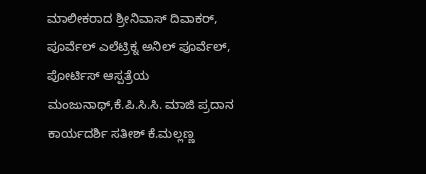ಮಾಲೀಕರಾದ ಶ್ರೀನಿವಾಸ್ ದಿವಾಕರ್, ಪೂರ್ವೆಲ್ ಎಲೆಟ್ರಿಕ್ನ ಅನಿಲ್ ಪೂರ್ವೆಲ್, ಪೋರ್ಟಿಸ್ ಆಸ್ಪತ್ರೆಯ ಮಂಜುನಾಥ್,ಕೆ.ಪಿ.ಸಿ.ಸಿ. ಮಾಜಿ ಪ್ರದಾನ ಕಾರ್ಯದರ್ಶಿ ಸತೀಶ್ ಕೆ.ಮಲ್ಲಣ್ಣ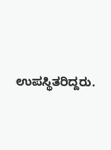ಉಪಸ್ಥಿತರಿದ್ದರು.